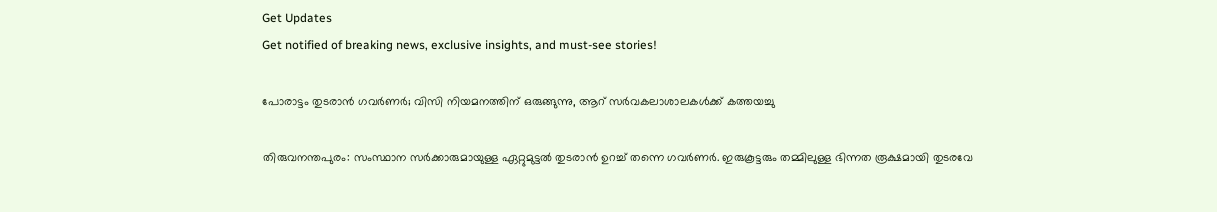Get Updates
Get notified of breaking news, exclusive insights, and must-see stories!

പോരാട്ടം തുടരാൻ ഗവർണർ; വിസി നിയമനത്തിന് ഒരുങ്ങുന്നു, ആറ് സർവകലാശാലകൾക്ക് കത്തയച്ചു

തിരുവനന്തപുരം: സംസ്ഥാന സർക്കാരുമായുള്ള ഏറ്റുമുട്ടൽ തുടരാൻ ഉറച്ച് തന്നെ ഗവർണർ. ഇരുകൂട്ടരും തമ്മിലുള്ള ഭിന്നത രൂക്ഷമായി തുടരവേ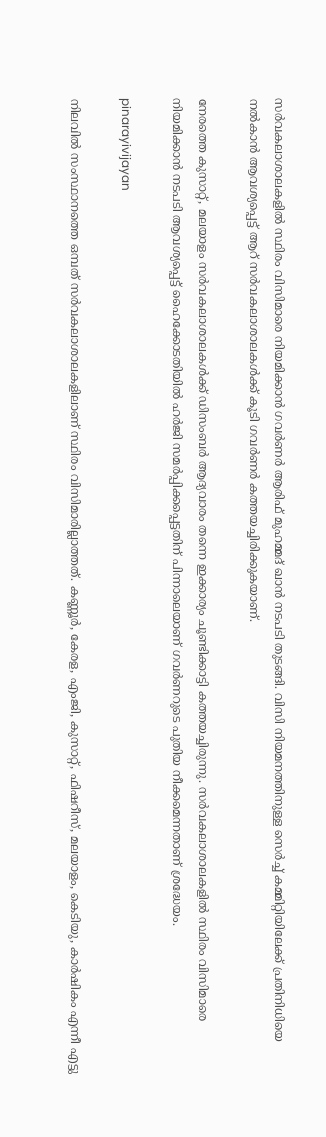സർവകലാശാലകളിൽ സ്ഥിരം വിസിമാരെ നിയമിക്കാൻ ഗവർണർ ആരിഫ് മുഹമ്മദ് ഖാൻ നടപടി തുടങ്ങി. വിസി നിയമനത്തിനുള്ള സെർച്ച് കമ്മിറ്റിയിലേക്ക് പ്രതിനിധിയെ നൽകാൻ ആവശ്യപ്പെട്ട് ആറ് സർവകലാശാലകൾക്ക് കൂടി ഗവർണർ കത്തയച്ചിരിക്കുകയാണ്.

നേരത്തെ കുസാറ്റ്, മലയാളം സർവകലാശാലകൾക്ക് ഡിസംബർ ആദ്യവാരം തന്നെ ഇക്കാര്യം ചൂണ്ടിക്കാട്ടി കത്തയച്ചിരുന്നു. സർവകലാശാലകളിൽ സ്ഥിരം വിസിമാരെ നിയമിക്കാൻ നടപടി ആവശ്യപ്പെട്ട് ഹൈക്കോടതിയിൽ ഹർജി സമർപ്പിക്കപ്പെട്ടതിന് പിന്നാലെയാണ് ഗവർണറുടെ പുതിയ നീക്കമെന്നതാണ് ശ്രദ്ധേയം.

pinarayivijayan

നിലവിൽ സംസ്ഥാനത്തെ ഒമ്പത് സർവകലാശാലകളിലാണ് സ്ഥിരം വിസിമാരില്ലാത്തത്. കണ്ണൂർ, കേരള, എംജി, കുസാറ്റ്, ഫിഷറീസ്, മലയാളം, കെടിയു, കാർഷികം എന്നീ എട്ടു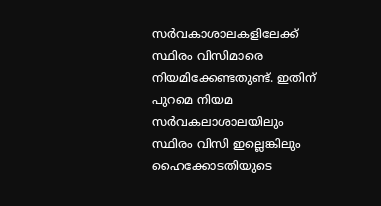സർവകാശാലകളിലേക്ക് സ്ഥിരം വിസിമാരെ നിയമിക്കേണ്ടതുണ്ട്. ഇതിന് പുറമെ നിയമ സർവകലാശാലയിലും സ്ഥിരം വിസി ഇല്ലെങ്കിലും ഹൈക്കോടതിയുടെ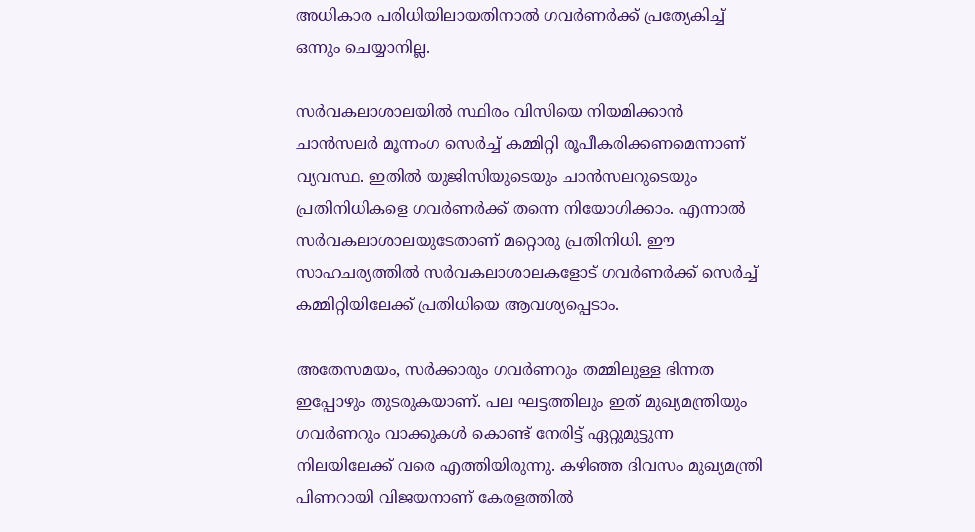അധികാര പരിധിയിലായതിനാൽ ഗവർണർക്ക് പ്രത്യേകിച്ച് ഒന്നും ചെയ്യാനില്ല.

സർവകലാശാലയിൽ സ്ഥിരം വിസിയെ നിയമിക്കാൻ ചാൻസലർ മൂന്നംഗ സെർച്ച് കമ്മിറ്റി രൂപീകരിക്കണമെന്നാണ് വ്യവസ്ഥ. ഇതിൽ യുജിസിയുടെയും ചാൻസലറുടെയും പ്രതിനിധികളെ ഗവർണർക്ക് തന്നെ നിയോഗിക്കാം. എന്നാൽ സർവകലാശാലയുടേതാണ് മറ്റൊരു പ്രതിനിധി. ഈ സാഹചര്യത്തിൽ സർവകലാശാലകളോട് ഗവർണർക്ക് സെർച്ച് കമ്മിറ്റിയിലേക്ക് പ്രതിധിയെ ആവശ്യപ്പെടാം.

അതേസമയം, സർക്കാരും ഗവർണറും തമ്മിലുള്ള ഭിന്നത ഇപ്പോഴും തുടരുകയാണ്. പല ഘട്ടത്തിലും ഇത് മുഖ്യമന്ത്രിയും ഗവർണറും വാക്കുകൾ കൊണ്ട് നേരിട്ട് ഏറ്റുമുട്ടുന്ന നിലയിലേക്ക് വരെ എത്തിയിരുന്നു. കഴിഞ്ഞ ദിവസം മുഖ്യമന്ത്രി പിണറായി വിജയനാണ് കേരളത്തില്‍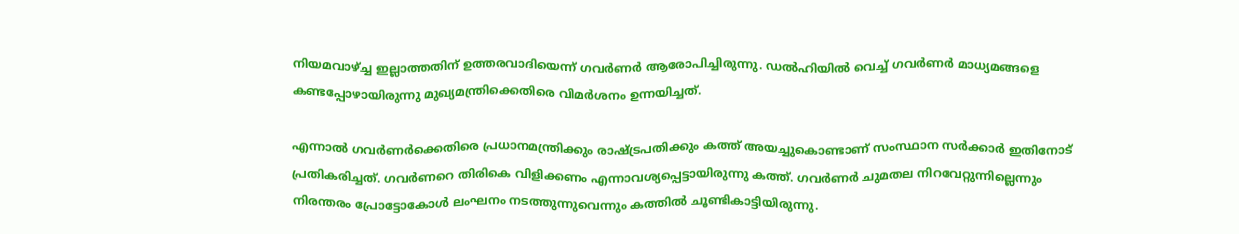നിയമവാഴ്ച്ച ഇല്ലാത്തതിന് ഉത്തരവാദിയെന്ന് ഗവര്‍ണര്‍ ആരോപിച്ചിരുന്നു. ഡല്‍ഹിയില്‍ വെച്ച് ഗവര്‍ണര്‍ മാധ്യമങ്ങളെ കണ്ടപ്പോഴായിരുന്നു മുഖ്യമന്ത്രിക്കെതിരെ വിമര്‍ശനം ഉന്നയിച്ചത്.

എന്നാൽ ഗവർണർക്കെതിരെ പ്രധാനമന്ത്രിക്കും രാഷ്ട്രപതിക്കും കത്ത് അയച്ചുകൊണ്ടാണ് സംസ്ഥാന സർക്കാർ ഇതിനോട് പ്രതികരിച്ചത്. ഗവര്‍ണറെ തിരികെ വിളിക്കണം എന്നാവശ്യപ്പെട്ടായിരുന്നു കത്ത്. ഗവര്‍ണര്‍ ചുമതല നിറവേറ്റുന്നില്ലെന്നും നിരന്തരം പ്രോട്ടോകോള്‍ ലംഘനം നടത്തുന്നുവെന്നും കത്തില്‍ ചൂണ്ടികാട്ടിയിരുന്നു.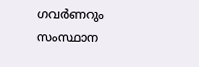ഗവർണറും സംസ്ഥാന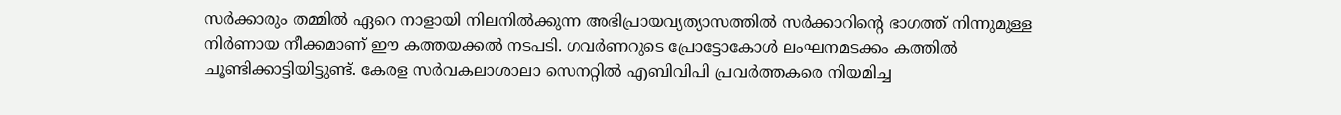സർക്കാരും തമ്മില്‍ ഏറെ നാളായി നിലനില്‍ക്കുന്ന അഭിപ്രായവ്യത്യാസത്തിൽ സർക്കാറിന്റെ ഭാഗത്ത് നിന്നുമുള്ള നിർണായ നീക്കമാണ് ഈ കത്തയക്കല്‍ നടപടി. ഗവർണറുടെ പ്രോട്ടോകോൾ ലംഘനമടക്കം കത്തില്‍ ചൂണ്ടിക്കാട്ടിയിട്ടുണ്ട്. കേരള സർവകലാശാലാ സെനറ്റിൽ എബിവിപി പ്രവർത്തകരെ നിയമിച്ച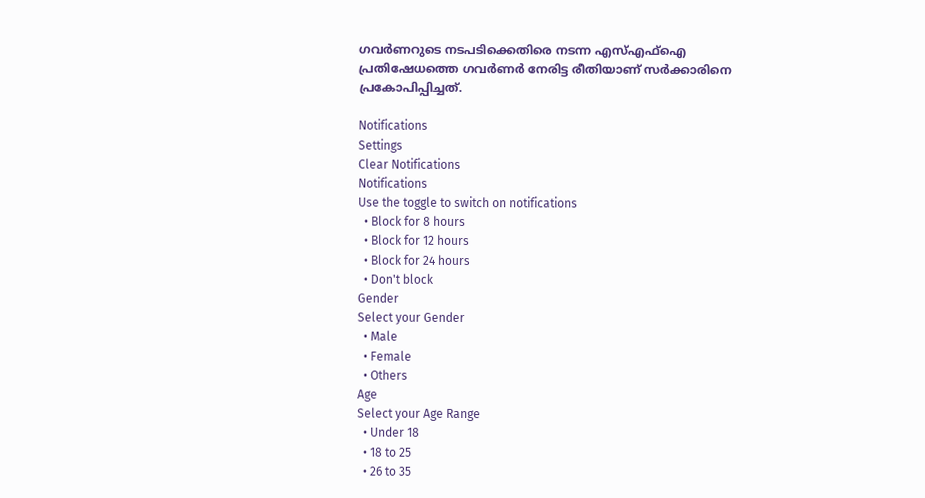ഗവർണറുടെ നടപടിക്കെതിരെ നടന്ന എസ്എഫ്ഐ പ്രതിഷേധത്തെ ഗവർണർ നേരിട്ട രീതിയാണ് സർക്കാരിനെ പ്രകോപിപ്പിച്ചത്.

Notifications
Settings
Clear Notifications
Notifications
Use the toggle to switch on notifications
  • Block for 8 hours
  • Block for 12 hours
  • Block for 24 hours
  • Don't block
Gender
Select your Gender
  • Male
  • Female
  • Others
Age
Select your Age Range
  • Under 18
  • 18 to 25
  • 26 to 35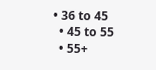• 36 to 45
  • 45 to 55
  • 55+